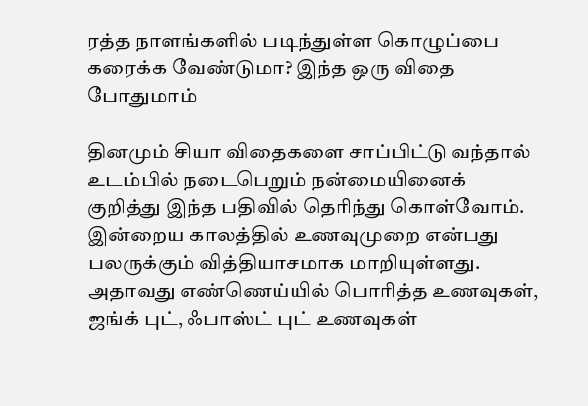ரத்த நாளங்களில் படிந்துள்ள கொழுப்பை கரைக்க வேண்டுமா? இந்த ஒரு விதை போதுமாம்

தினமும் சியா விதைகளை சாப்பிட்டு வந்தால் உடம்பில் நடைபெறும் நன்மையினைக் குறித்து இந்த பதிவில் தெரிந்து கொள்வோம்.
இன்றைய காலத்தில் உணவுமுறை என்பது பலருக்கும் வித்தியாசமாக மாறியுள்ளது. அதாவது எண்ணெய்யில் பொரித்த உணவுகள், ஜங்க் புட், ஃபாஸ்ட் புட் உணவுகள்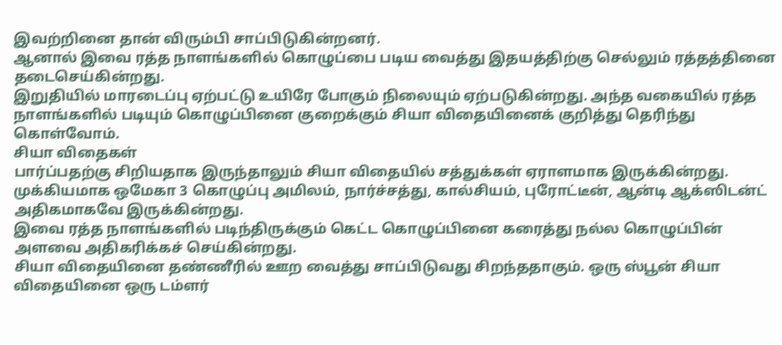இவற்றினை தான் விரும்பி சாப்பிடுகின்றனர்.
ஆனால் இவை ரத்த நாளங்களில் கொழுப்பை படிய வைத்து இதயத்திற்கு செல்லும் ரத்தத்தினை தடைசெய்கின்றது.
இறுதியில் மாரடைப்பு ஏற்பட்டு உயிரே போகும் நிலையும் ஏற்படுகின்றது. அந்த வகையில் ரத்த நாளங்களில் படியும் கொழுப்பினை குறைக்கும் சியா விதையினைக் குறித்து தெரிந்து கொள்வோம்.
சியா விதைகள்
பார்ப்பதற்கு சிறியதாக இருந்தாலும் சியா விதையில் சத்துக்கள் ஏராளமாக இருக்கின்றது. முக்கியமாக ஒமேகா 3 கொழுப்பு அமிலம், நார்ச்சத்து, கால்சியம், புரோட்டீன், ஆன்டி ஆக்ஸிடன்ட் அதிகமாகவே இருக்கின்றது.
இவை ரத்த நாளங்களில் படிந்திருக்கும் கெட்ட கொழுப்பினை கரைத்து நல்ல கொழுப்பின் அளவை அதிகரிக்கச் செய்கின்றது.
சியா விதையினை தண்ணீரில் ஊற வைத்து சாப்பிடுவது சிறந்ததாகும். ஒரு ஸ்பூன் சியா விதையினை ஒரு டம்ளர்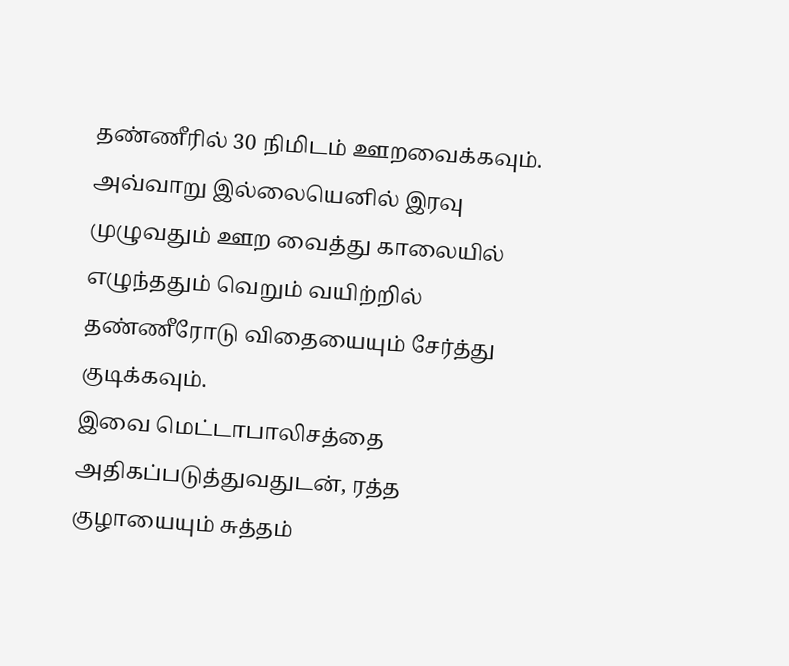தண்ணீரில் 30 நிமிடம் ஊறவைக்கவும். அவ்வாறு இல்லையெனில் இரவு முழுவதும் ஊற வைத்து காலையில் எழுந்ததும் வெறும் வயிற்றில் தண்ணீரோடு விதையையும் சேர்த்து குடிக்கவும்.
இவை மெட்டாபாலிசத்தை அதிகப்படுத்துவதுடன், ரத்த குழாயையும் சுத்தம்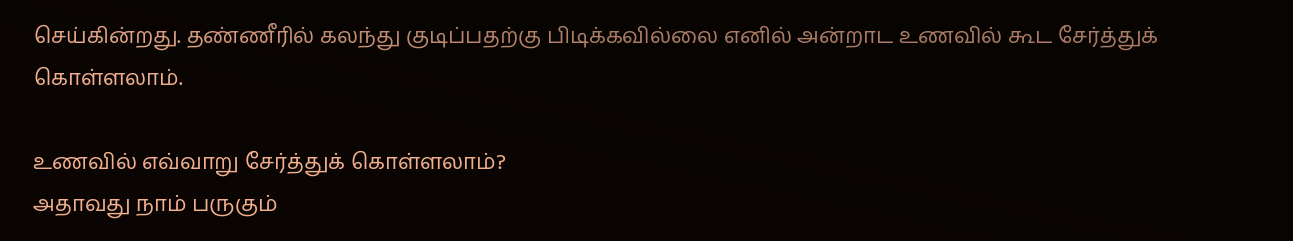செய்கின்றது. தண்ணீரில் கலந்து குடிப்பதற்கு பிடிக்கவில்லை எனில் அன்றாட உணவில் கூட சேர்த்துக் கொள்ளலாம்.

உணவில் எவ்வாறு சேர்த்துக் கொள்ளலாம்?
அதாவது நாம் பருகும்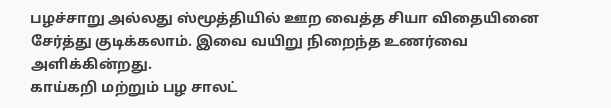பழச்சாறு அல்லது ஸ்மூத்தியில் ஊற வைத்த சியா விதையினை சேர்த்து குடிக்கலாம். இவை வயிறு நிறைந்த உணர்வை அளிக்கின்றது.
காய்கறி மற்றும் பழ சாலட்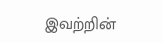இவற்றின்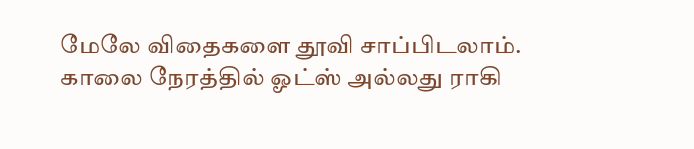மேலே விதைகளை தூவி சாப்பிடலாம்.
காலை நேரத்தில் ஓட்ஸ் அல்லது ராகி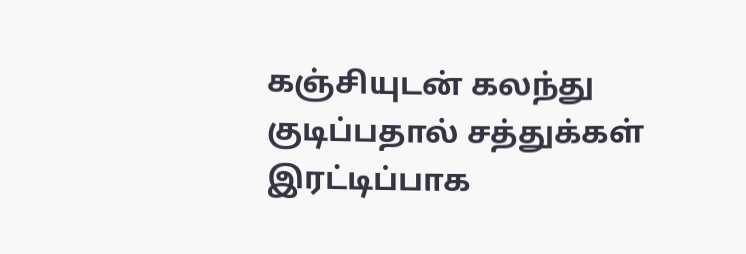கஞ்சியுடன் கலந்து குடிப்பதால் சத்துக்கள் இரட்டிப்பாக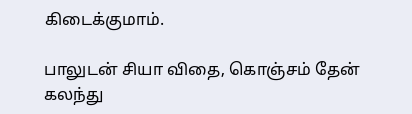கிடைக்குமாம்.

பாலுடன் சியா விதை, கொஞ்சம் தேன் கலந்து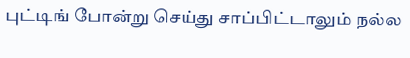புட்டிங் போன்று செய்து சாப்பிட்டாலும் நல்ல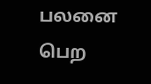பலனை பெற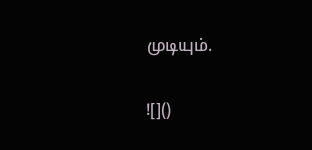முடியும்.

![]()